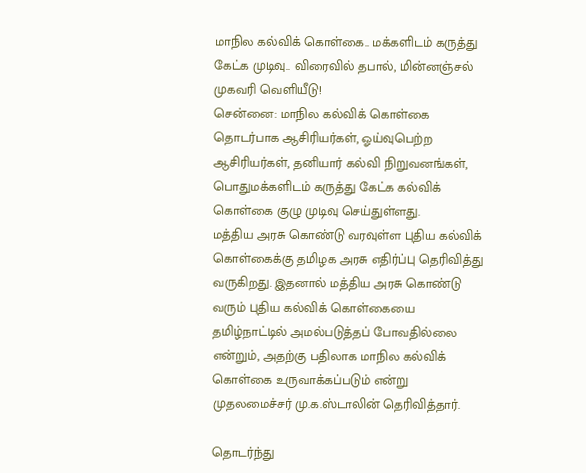மாநில கல்விக் கொள்கை.. மக்களிடம் கருத்து கேட்க முடிவு.. விரைவில் தபால், மின்னஞ்சல் முகவரி வெளியீடு!
சென்னை: மாநில கல்விக் கொள்கை தொடர்பாக ஆசிரியர்கள், ஓய்வுபெற்ற ஆசிரியர்கள், தனியார் கல்வி நிறுவனங்கள், பொதுமக்களிடம் கருத்து கேட்க கல்விக் கொள்கை குழு முடிவு செய்துள்ளது.
மத்திய அரசு கொண்டு வரவுள்ள புதிய கல்விக் கொள்கைக்கு தமிழக அரசு எதிர்ப்பு தெரிவித்து வருகிறது. இதனால் மத்திய அரசு கொண்டு வரும் புதிய கல்விக் கொள்கையை தமிழ்நாட்டில் அமல்படுத்தப் போவதில்லை என்றும், அதற்கு பதிலாக மாநில கல்விக் கொள்கை உருவாக்கப்படும் என்று முதலமைச்சர் மு.க.ஸ்டாலின் தெரிவித்தார்.

தொடர்ந்து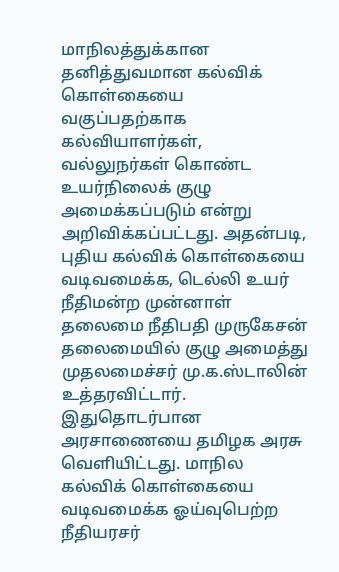மாநிலத்துக்கான தனித்துவமான கல்விக் கொள்கையை வகுப்பதற்காக கல்வியாளர்கள், வல்லுநர்கள் கொண்ட உயர்நிலைக் குழு அமைக்கப்படும் என்று அறிவிக்கப்பட்டது. அதன்படி, புதிய கல்விக் கொள்கையை வடிவமைக்க, டெல்லி உயர் நீதிமன்ற முன்னாள் தலைமை நீதிபதி முருகேசன் தலைமையில் குழு அமைத்து முதலமைச்சர் மு.க.ஸ்டாலின் உத்தரவிட்டார்.
இதுதொடர்பான அரசாணையை தமிழக அரசு வெளியிட்டது. மாநில கல்விக் கொள்கையை வடிவமைக்க ஓய்வுபெற்ற நீதியரசர்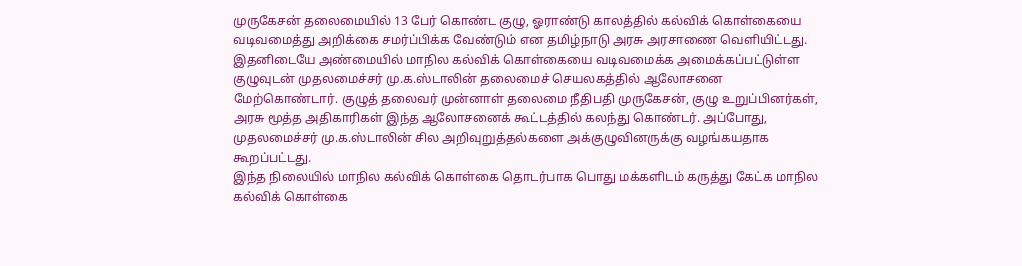முருகேசன் தலைமையில் 13 பேர் கொண்ட குழு, ஓராண்டு காலத்தில் கல்விக் கொள்கையை வடிவமைத்து அறிக்கை சமர்ப்பிக்க வேண்டும் என தமிழ்நாடு அரசு அரசாணை வெளியிட்டது.
இதனிடையே அண்மையில் மாநில கல்விக் கொள்கையை வடிவமைக்க அமைக்கப்பட்டுள்ள குழுவுடன் முதலமைச்சர் மு.க.ஸ்டாலின் தலைமைச் செயலகத்தில் ஆலோசனை மேற்கொண்டார். குழுத் தலைவர் முன்னாள் தலைமை நீதிபதி முருகேசன், குழு உறுப்பினர்கள், அரசு மூத்த அதிகாரிகள் இந்த ஆலோசனைக் கூட்டத்தில் கலந்து கொண்டர். அப்போது, முதலமைச்சர் மு.க.ஸ்டாலின் சில அறிவுறுத்தல்களை அக்குழுவினருக்கு வழங்கயதாக கூறப்பட்டது.
இந்த நிலையில் மாநில கல்விக் கொள்கை தொடர்பாக பொது மக்களிடம் கருத்து கேட்க மாநில கல்விக் கொள்கை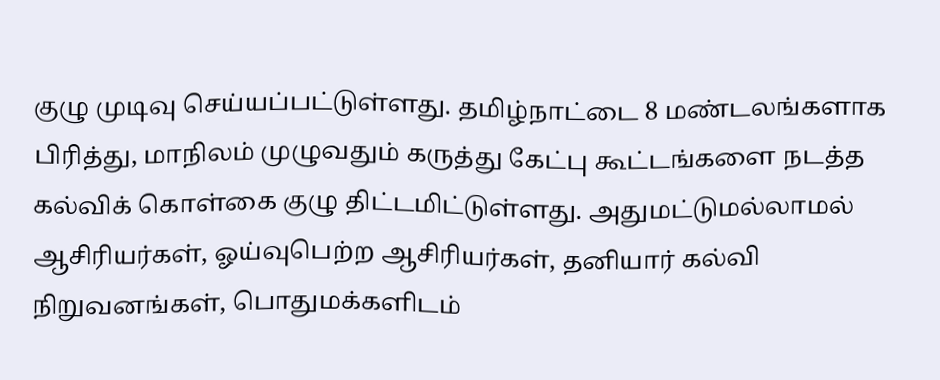குழு முடிவு செய்யப்பட்டுள்ளது. தமிழ்நாட்டை 8 மண்டலங்களாக பிரித்து, மாநிலம் முழுவதும் கருத்து கேட்பு கூட்டங்களை நடத்த கல்விக் கொள்கை குழு திட்டமிட்டுள்ளது. அதுமட்டுமல்லாமல் ஆசிரியர்கள், ஓய்வுபெற்ற ஆசிரியர்கள், தனியார் கல்வி நிறுவனங்கள், பொதுமக்களிடம்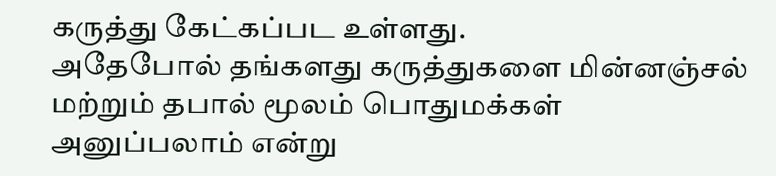கருத்து கேட்கப்பட உள்ளது.
அதேபோல் தங்களது கருத்துகளை மின்னஞ்சல் மற்றும் தபால் மூலம் பொதுமக்கள் அனுப்பலாம் என்று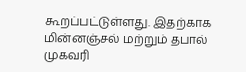கூறப்பட்டுள்ளது. இதற்காக மின்னஞ்சல் மற்றும் தபால் முகவரி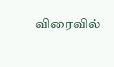விரைவில்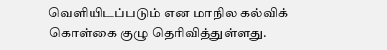வெளியிடப்படும் என மாநில கல்விக் கொள்கை குழு தெரிவித்துள்ளது.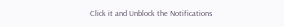Click it and Unblock the Notifications